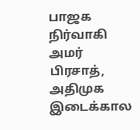பாஜக நிர்வாகி அமர் பிரசாத், அதிமுக இடைக்கால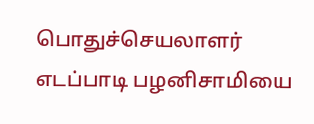பொதுச்செயலாளர் எடப்பாடி பழனிசாமியை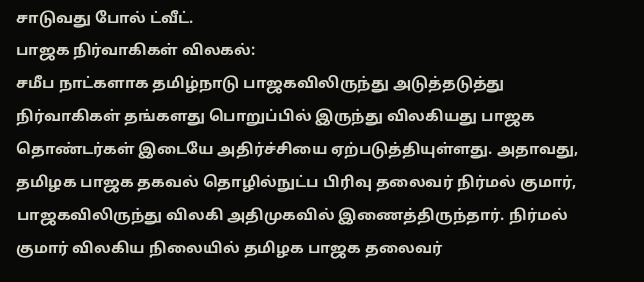சாடுவது போல் ட்வீட்.
பாஜக நிர்வாகிகள் விலகல்:
சமீப நாட்களாக தமிழ்நாடு பாஜகவிலிருந்து அடுத்தடுத்து நிர்வாகிகள் தங்களது பொறுப்பில் இருந்து விலகியது பாஜக தொண்டர்கள் இடையே அதிர்ச்சியை ஏற்படுத்தியுள்ளது. அதாவது, தமிழக பாஜக தகவல் தொழில்நுட்ப பிரிவு தலைவர் நிர்மல் குமார், பாஜகவிலிருந்து விலகி அதிமுகவில் இணைத்திருந்தார். நிர்மல் குமார் விலகிய நிலையில் தமிழக பாஜக தலைவர்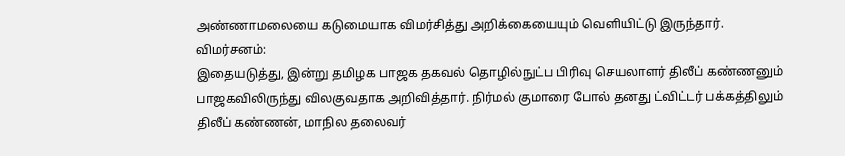அண்ணாமலையை கடுமையாக விமர்சித்து அறிக்கையையும் வெளியிட்டு இருந்தார்.
விமர்சனம்:
இதையடுத்து, இன்று தமிழக பாஜக தகவல் தொழில்நுட்ப பிரிவு செயலாளர் திலீப் கண்ணனும் பாஜகவிலிருந்து விலகுவதாக அறிவித்தார். நிர்மல் குமாரை போல் தனது ட்விட்டர் பக்கத்திலும் திலீப் கண்ணன், மாநில தலைவர்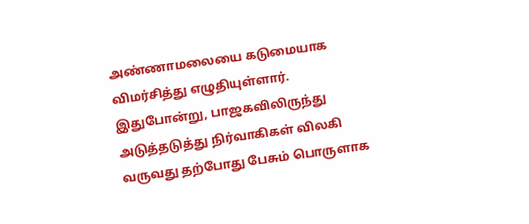அண்ணாமலையை கடுமையாக விமர்சித்து எழுதியுள்ளார். இதுபோன்று, பாஜகவிலிருந்து அடுத்தடுத்து நிர்வாகிகள் விலகி வருவது தற்போது பேசும் பொருளாக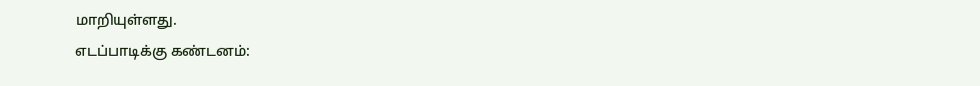மாறியுள்ளது.
எடப்பாடிக்கு கண்டனம்: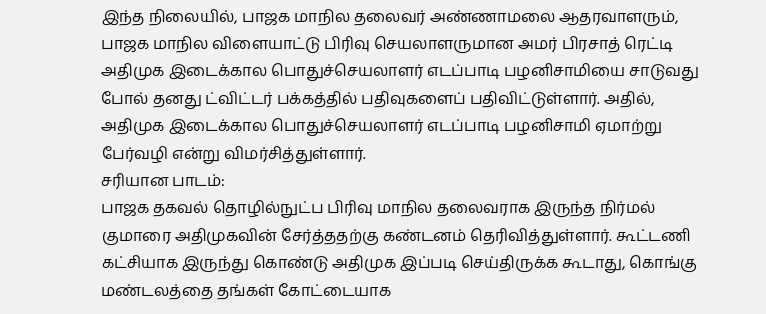இந்த நிலையில், பாஜக மாநில தலைவர் அண்ணாமலை ஆதரவாளரும், பாஜக மாநில விளையாட்டு பிரிவு செயலாளருமான அமர் பிரசாத் ரெட்டி அதிமுக இடைக்கால பொதுச்செயலாளர் எடப்பாடி பழனிசாமியை சாடுவது போல் தனது ட்விட்டர் பக்கத்தில் பதிவுகளைப் பதிவிட்டுள்ளார். அதில், அதிமுக இடைக்கால பொதுச்செயலாளர் எடப்பாடி பழனிசாமி ஏமாற்று பேர்வழி என்று விமர்சித்துள்ளார்.
சரியான பாடம்:
பாஜக தகவல் தொழில்நுட்ப பிரிவு மாநில தலைவராக இருந்த நிர்மல் குமாரை அதிமுகவின் சேர்த்ததற்கு கண்டனம் தெரிவித்துள்ளார். கூட்டணி கட்சியாக இருந்து கொண்டு அதிமுக இப்படி செய்திருக்க கூடாது, கொங்கு மண்டலத்தை தங்கள் கோட்டையாக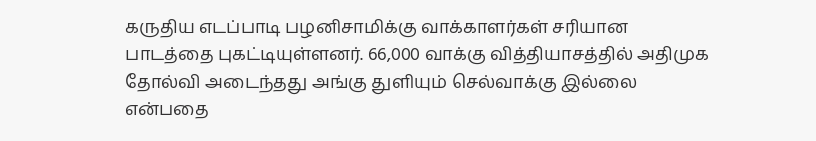கருதிய எடப்பாடி பழனிசாமிக்கு வாக்காளர்கள் சரியான பாடத்தை புகட்டியுள்ளனர். 66,000 வாக்கு வித்தியாசத்தில் அதிமுக தோல்வி அடைந்தது அங்கு துளியும் செல்வாக்கு இல்லை என்பதை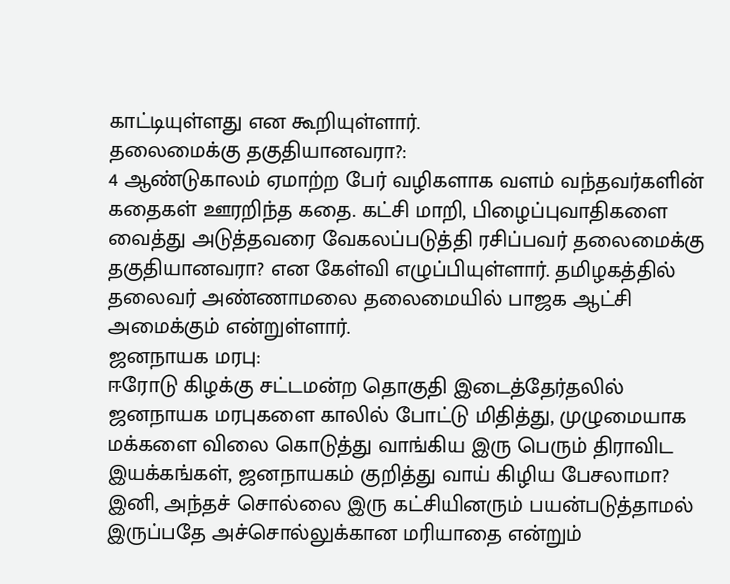காட்டியுள்ளது என கூறியுள்ளார்.
தலைமைக்கு தகுதியானவரா?:
4 ஆண்டுகாலம் ஏமாற்ற பேர் வழிகளாக வளம் வந்தவர்களின் கதைகள் ஊரறிந்த கதை. கட்சி மாறி, பிழைப்புவாதிகளை வைத்து அடுத்தவரை வேகலப்படுத்தி ரசிப்பவர் தலைமைக்கு தகுதியானவரா? என கேள்வி எழுப்பியுள்ளார். தமிழகத்தில் தலைவர் அண்ணாமலை தலைமையில் பாஜக ஆட்சி அமைக்கும் என்றுள்ளார்.
ஜனநாயக மரபு:
ஈரோடு கிழக்கு சட்டமன்ற தொகுதி இடைத்தேர்தலில் ஜனநாயக மரபுகளை காலில் போட்டு மிதித்து, முழுமையாக மக்களை விலை கொடுத்து வாங்கிய இரு பெரும் திராவிட இயக்கங்கள், ஜனநாயகம் குறித்து வாய் கிழிய பேசலாமா? இனி, அந்தச் சொல்லை இரு கட்சியினரும் பயன்படுத்தாமல் இருப்பதே அச்சொல்லுக்கான மரியாதை என்றும்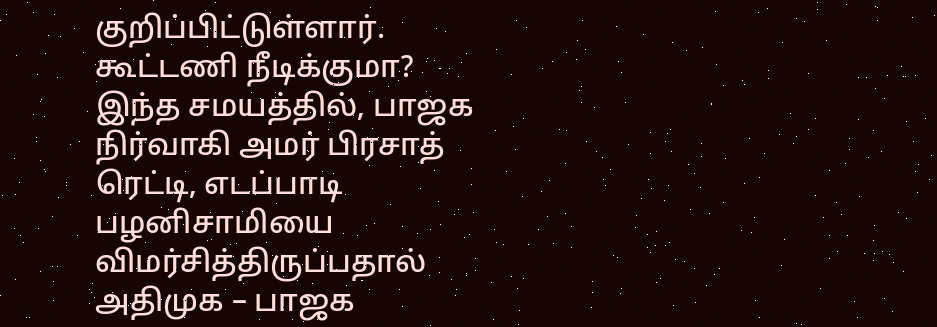குறிப்பிட்டுள்ளார்.
கூட்டணி நீடிக்குமா?
இந்த சமயத்தில், பாஜக நிர்வாகி அமர் பிரசாத் ரெட்டி, எடப்பாடி பழனிசாமியை விமர்சித்திருப்பதால் அதிமுக – பாஜக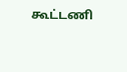கூட்டணி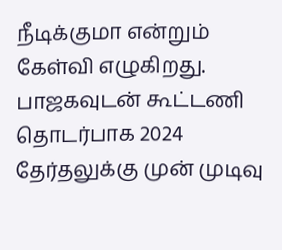நீடிக்குமா என்றும் கேள்வி எழுகிறது. பாஜகவுடன் கூட்டணி தொடர்பாக 2024 தேர்தலுக்கு முன் முடிவு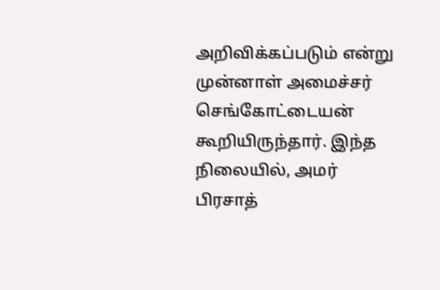அறிவிக்கப்படும் என்று முன்னாள் அமைச்சர் செங்கோட்டையன் கூறியிருந்தார். இந்த நிலையில், அமர் பிரசாத்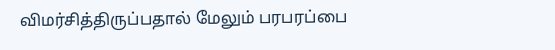விமர்சித்திருப்பதால் மேலும் பரபரப்பை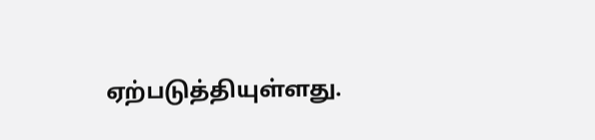ஏற்படுத்தியுள்ளது.